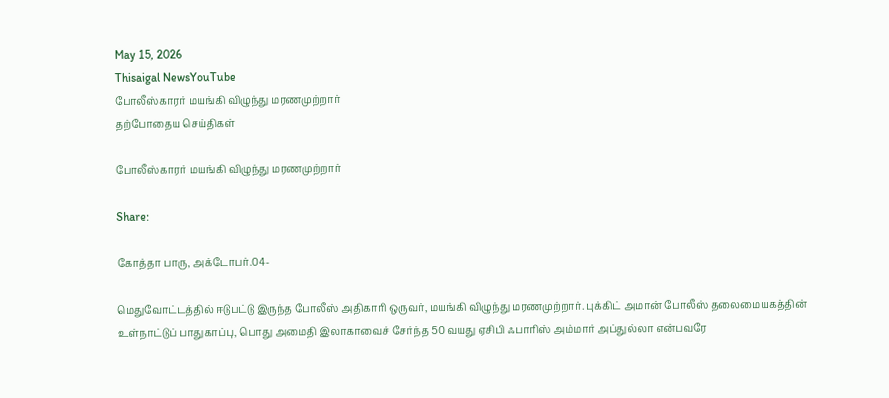May 15, 2026
Thisaigal NewsYouTube
போலீஸ்காரர் மயங்கி விழுந்து மரணமுற்றார்
தற்போதைய செய்திகள்

போலீஸ்காரர் மயங்கி விழுந்து மரணமுற்றார்

Share:

கோத்தா பாரு, அக்டோபர்.04-

மெதுவோட்டத்தில் ஈடுபட்டு இருந்த போலீஸ் அதிகாரி ஒருவர், மயங்கி விழுந்து மரணமுற்றார். புக்கிட் அமான் போலீஸ் தலைமையகத்தின் உள்நாட்டுப் பாதுகாப்பு, பொது அமைதி இலாகாவைச் சேர்ந்த 50 வயது ஏசிபி ஃபாரிஸ் அம்மார் அப்துல்லா என்பவரே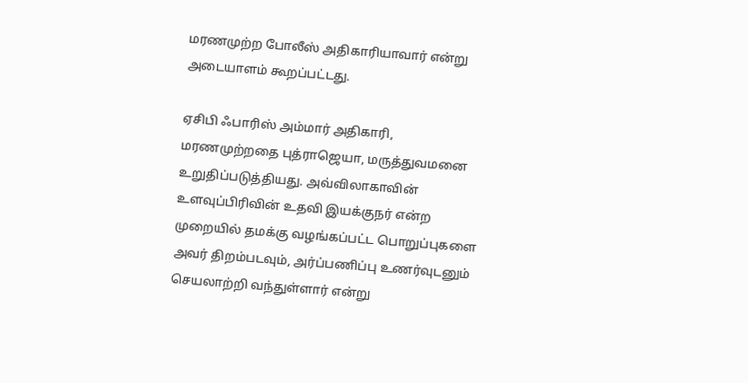மரணமுற்ற போலீஸ் அதிகாரியாவார் என்று அடையாளம் கூறப்பட்டது.

ஏசிபி ஃபாரிஸ் அம்மார் அதிகாரி, மரணமுற்றதை புத்ராஜெயா, மருத்துவமனை உறுதிப்படுத்தியது. அவ்விலாகாவின் உளவுப்பிரிவின் உதவி இயக்குநர் என்ற முறையில் தமக்கு வழங்கப்பட்ட பொறுப்புகளை அவர் திறம்படவும், அர்ப்பணிப்பு உணர்வுடனும் செயலாற்றி வந்துள்ளார் என்று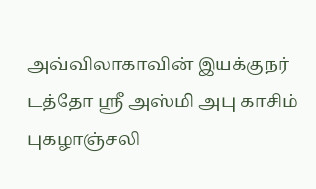அவ்விலாகாவின் இயக்குநர் டத்தோ ஶ்ரீ அஸ்மி அபு காசிம் புகழாஞ்சலி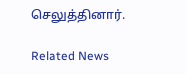செலுத்தினார்.

Related News